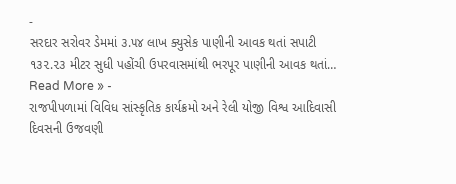-
સરદાર સરોવર ડેમમાં ૩.૫૪ લાખ ક્યુસેક પાણીની આવક થતાં સપાટી ૧૩૨.૨૩ મીટર સુધી પહોંચી ઉપરવાસમાંથી ભરપૂર પાણીની આવક થતાં…
Read More » -
રાજપીપળામાં વિવિધ સાંસ્કૃતિક કાર્યક્રમો અને રેલી યોજી વિશ્વ આદિવાસી દિવસની ઉજવણી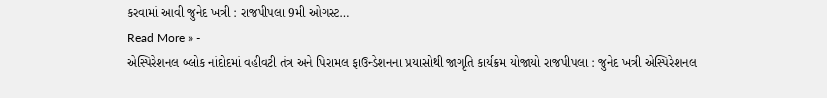કરવામાં આવી જુનેદ ખત્રી : રાજપીપલા 9મી ઓગસ્ટ…
Read More » -
એસ્પિરેશનલ બ્લોક નાંદોદમાં વહીવટી તંત્ર અને પિરામલ ફાઉન્ડેશનના પ્રયાસોથી જાગૃતિ કાર્યક્રમ યોજાયો રાજપીપલા : જુનેદ ખત્રી એસ્પિરેશનલ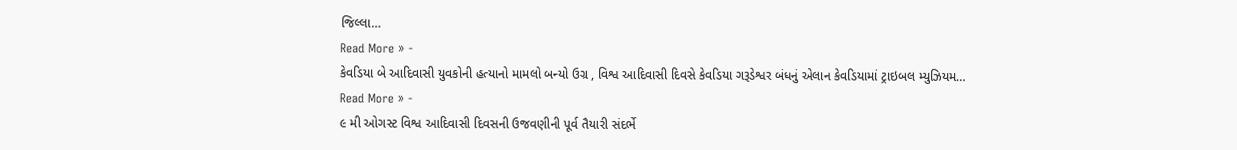જિલ્લા…
Read More » -
કેવડિયા બે આદિવાસી યુવકોની હત્યાનો મામલો બન્યો ઉગ્ર , વિશ્વ આદિવાસી દિવસે કેવડિયા ગરૂડેશ્વર બંધનું એલાન કેવડિયામાં ટ્રાઇબલ મ્યુઝિયમ…
Read More » -
૯ મી ઓગસ્ટ વિશ્વ આદિવાસી દિવસની ઉજવણીની પૂર્વ તૈયારી સંદર્ભે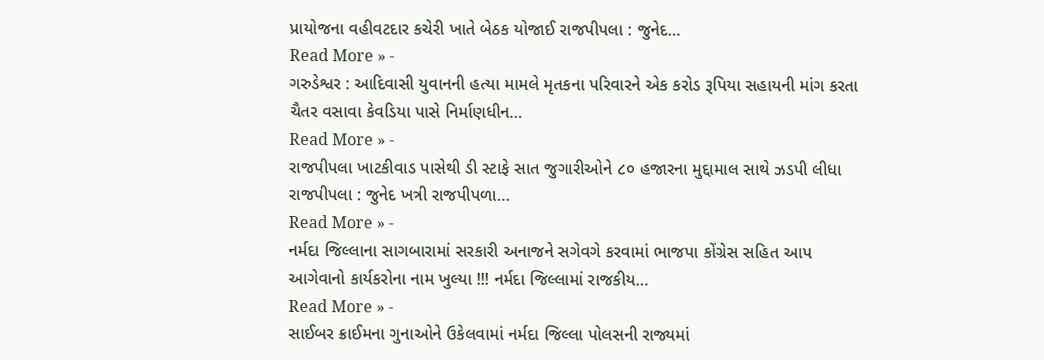પ્રાયોજના વહીવટદાર કચેરી ખાતે બેઠક યોજાઈ રાજપીપલા : જુનેદ…
Read More » -
ગરુડેશ્વર : આદિવાસી યુવાનની હત્યા મામલે મૃતકના પરિવારને એક કરોડ રૂપિયા સહાયની માંગ કરતા ચૈતર વસાવા કેવડિયા પાસે નિર્માણધીન…
Read More » -
રાજપીપલા ખાટકીવાડ પાસેથી ડી સ્ટાફે સાત જુગારીઓને ૮૦ હજારના મુદ્દામાલ સાથે ઝડપી લીધા રાજપીપલા : જુનેદ ખત્રી રાજપીપળા…
Read More » -
નર્મદા જિલ્લાના સાગબારામાં સરકારી અનાજને સગેવગે કરવામાં ભાજપા કોંગ્રેસ સહિત આપ આગેવાનો કાર્યકરોના નામ ખુલ્યા !!! નર્મદા જિલ્લામાં રાજકીય…
Read More » -
સાઈબર ક્રાઈમના ગુનાઓને ઉકેલવામાં નર્મદા જિલ્લા પોલસની રાજ્યમાં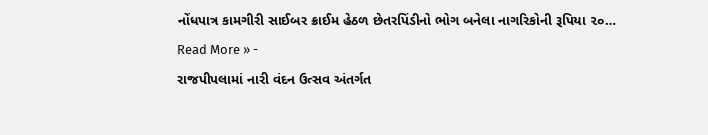નોંધપાત્ર કામગીરી સાઈબર ક્રાઈમ હેઠળ છેતરપિંડીનો ભોગ બનેલા નાગરિકોની રૂપિયા ૨૦…
Read More » -
રાજપીપલામાં નારી વંદન ઉત્સવ અંતર્ગત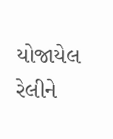યોજાયેલ રેલીને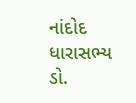નાંદોદ ધારાસભ્ય ડો.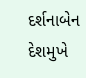દર્શનાબેન દેશમુખે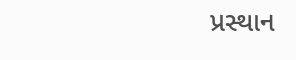પ્રસ્થાન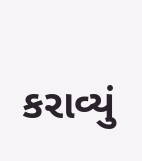કરાવ્યું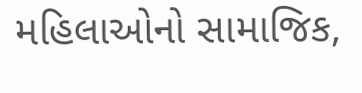મહિલાઓનો સામાજિક,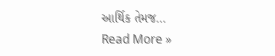આર્થિક તેમજ…
Read More »